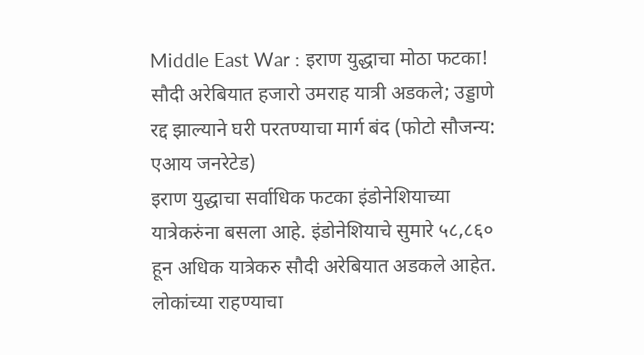Middle East War : इराण युद्धाचा मोठा फटका! सौदी अरेबियात हजारो उमराह यात्री अडकले; उड्डाणे रद्द झाल्याने घरी परतण्याचा मार्ग बंद (फोटो सौजन्य: एआय जनरेटेड)
इराण युद्धाचा सर्वाधिक फटका इंडोनेशियाच्या यात्रेकरुंना बसला आहे. इंडोनेशियाचे सुमारे ५८,८६० हून अधिक यात्रेकरु सौदी अरेबियात अडकले आहेत. लोकांच्या राहण्याचा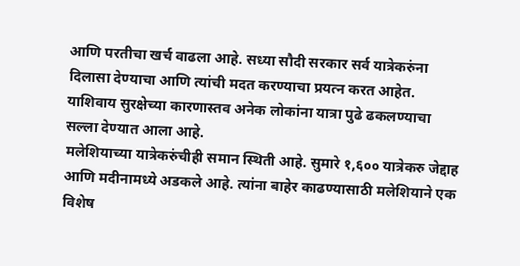आणि परतीचा खर्च वाढला आहे. सध्या सौदी सरकार सर्व यात्रेकरुंना दिलासा देण्याचा आणि त्यांची मदत करण्याचा प्रयत्न करत आहेत. याशिवाय सुरक्षेच्या कारणास्तव अनेक लोकांना यात्रा पुढे ढकलण्याचा सल्ला देण्यात आला आहे.
मलेशियाच्या यात्रेकरुंचीही समान स्थिती आहे. सुमारे १,६०० यात्रेकरु जेद्दाह आणि मदीनामध्ये अडकले आहे. त्यांना बाहेर काढण्यासाठी मलेशियाने एक विशेष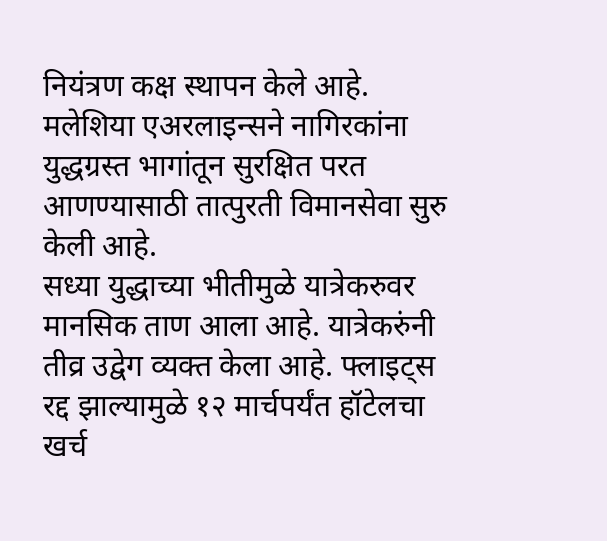नियंत्रण कक्ष स्थापन केले आहे. मलेशिया एअरलाइन्सने नागिरकांना युद्धग्रस्त भागांतून सुरक्षित परत आणण्यासाठी तात्पुरती विमानसेवा सुरु केली आहे.
सध्या युद्धाच्या भीतीमुळे यात्रेकरुवर मानसिक ताण आला आहे. यात्रेकरुंनी तीव्र उद्वेग व्यक्त केला आहे. फ्लाइट्स रद्द झाल्यामुळे १२ मार्चपर्यंत हॉटेलचा खर्च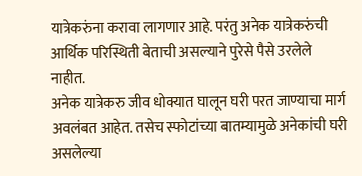यात्रेकरुंना करावा लागणार आहे. परंतु अनेक यात्रेकरुंची आर्थिक परिस्थिती बेताची असल्याने पुरेसे पैसे उरलेले नाहीत.
अनेक यात्रेकरु जीव धोक्यात घालून घरी परत जाण्याचा मार्ग अवलंबत आहेत. तसेच स्फोटांच्या बातम्यामुळे अनेकांची घरी असलेल्या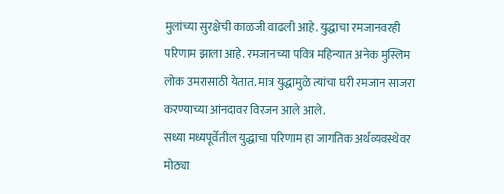मुलांच्या सुरक्षेची काळजी वाढली आहे. युद्धाचा रमजानवरही परिणाम झाला आहे. रमजानच्या पवित्र महिन्यात अनेक मुस्लिम लोक उमरासाठी येतात. मात्र युद्धामुळे त्यांचा घरी रमजान साजरा करण्याच्या आंनदावर विरजन आले आले.
सध्या मध्यपूर्वेतील युद्धाचा परिणाम हा जागतिक अर्थव्यवस्थेवर मोठ्या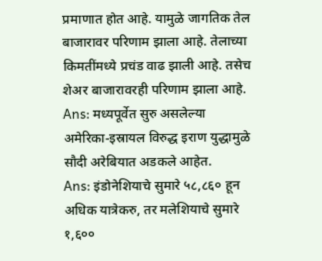प्रमाणात होत आहे. यामुळे जागतिक तेल बाजारावर परिणाम झाला आहे. तेलाच्या किमतींमध्ये प्रचंड वाढ झाली आहे. तसेच शेअर बाजारावरही परिणाम झाला आहे.
Ans: मध्यपूर्वेत सुरु असलेल्या अमेरिका-इस्रायल विरुद्ध इराण युद्धामुळे सौदी अरेबियात अडकले आहेत.
Ans: इंडोनेशियाचे सुमारे ५८,८६० हून अधिक यात्रेकरु, तर मलेशियाचे सुमारे १,६००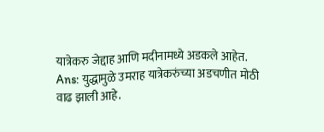यात्रेकरु जेद्दाह आणि मदीनामध्ये अडकले आहेत.
Ans: युद्धामुळे उमराह यात्रेकरुंच्या अडचणीत मोठी वाढ झाली आहे.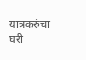यात्रकरुंचा घरी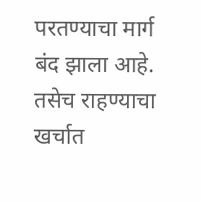परतण्याचा मार्ग बंद झाला आहे. तसेच राहण्याचा खर्चात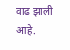वाढ झाली आहे.